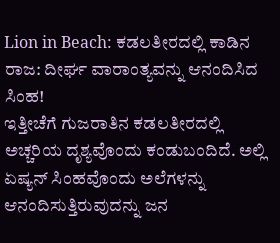Lion in Beach: ಕಡಲತೀರದಲ್ಲಿ ಕಾಡಿನ ರಾಜ: ದೀರ್ಘ ವಾರಾಂತ್ಯವನ್ನು ಆನಂದಿಸಿದ ಸಿಂಹ!
ಇತ್ತೀಚೆಗೆ ಗುಜರಾತಿನ ಕಡಲತೀರದಲ್ಲಿ ಅಚ್ಚರಿಯ ದೃಶ್ಯವೊಂದು ಕಂಡುಬಂದಿದೆ. ಅಲ್ಲಿ ಏಷ್ಯನ್ ಸಿಂಹವೊಂದು ಅಲೆಗಳನ್ನು ಆನಂದಿಸುತ್ತಿರುವುದನ್ನು ಜನ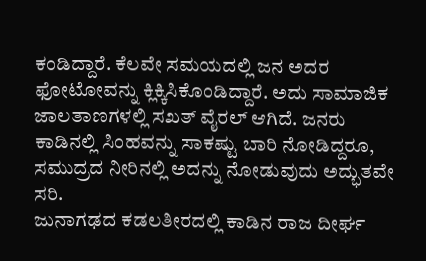ಕಂಡಿದ್ದಾರೆ. ಕೆಲವೇ ಸಮಯದಲ್ಲಿ ಜನ ಅದರ ಫೋಟೋವನ್ನು ಕ್ಲಿಕ್ಕಿಸಿಕೊಂಡಿದ್ದಾರೆ. ಅದು ಸಾಮಾಜಿಕ ಜಾಲತಾಣಗಳಲ್ಲಿ ಸಖತ್ ವೈರಲ್ ಆಗಿದೆ. ಜನರು ಕಾಡಿನಲ್ಲಿ ಸಿಂಹವನ್ನು ಸಾಕಷ್ಟು ಬಾರಿ ನೋಡಿದ್ದರೂ, ಸಮುದ್ರದ ನೀರಿನಲ್ಲಿ ಅದನ್ನು ನೋಡುವುದು ಅದ್ಭುತವೇ ಸರಿ.
ಜುನಾಗಢದ ಕಡಲತೀರದಲ್ಲಿ ಕಾಡಿನ ರಾಜ ದೀರ್ಘ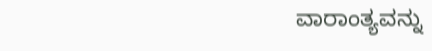ವಾರಾಂತ್ಯವನ್ನು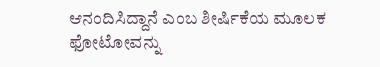ಆನಂದಿಸಿದ್ದಾನೆ ಎಂಬ ಶೀರ್ಷಿಕೆಯ ಮೂಲಕ ಫೋಟೋವನ್ನು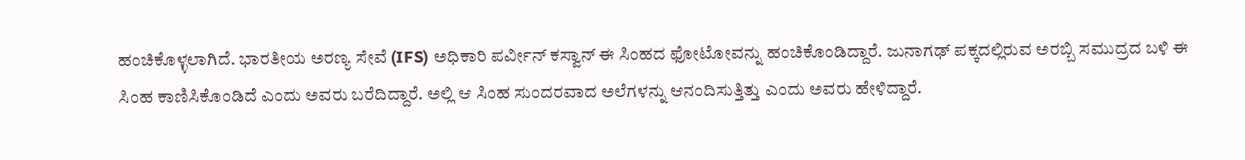ಹಂಚಿಕೊಳ್ಳಲಾಗಿದೆ. ಭಾರತೀಯ ಅರಣ್ಯ ಸೇವೆ (IFS) ಅಧಿಕಾರಿ ಪರ್ವೀನ್ ಕಸ್ವಾನ್ ಈ ಸಿಂಹದ ಫೋಟೋವನ್ನು ಹಂಚಿಕೊಂಡಿದ್ದಾರೆ. ಜುನಾಗಢ್ ಪಕ್ಕದಲ್ಲಿರುವ ಅರಬ್ಬಿ ಸಮುದ್ರದ ಬಳಿ ಈ ಸಿಂಹ ಕಾಣಿಸಿಕೊಂಡಿದೆ ಎಂದು ಅವರು ಬರೆದಿದ್ದಾರೆ. ಅಲ್ಲಿ ಆ ಸಿಂಹ ಸುಂದರವಾದ ಅಲೆಗಳನ್ನು ಆನಂದಿಸುತ್ತಿತ್ತು ಎಂದು ಅವರು ಹೇಳಿದ್ದಾರೆ.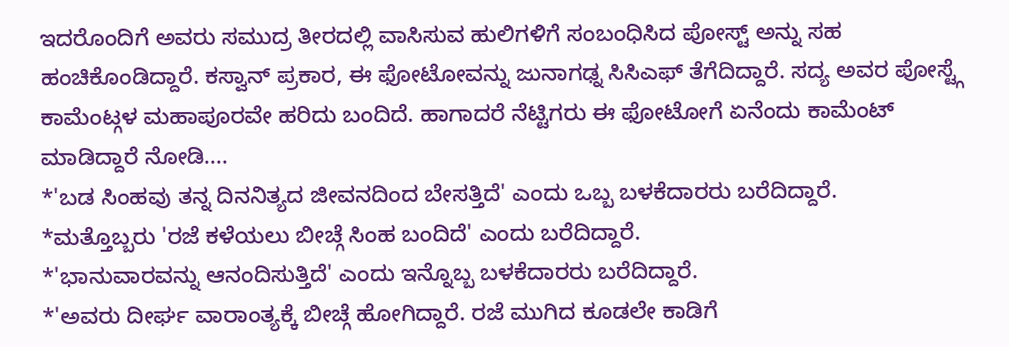ಇದರೊಂದಿಗೆ ಅವರು ಸಮುದ್ರ ತೀರದಲ್ಲಿ ವಾಸಿಸುವ ಹುಲಿಗಳಿಗೆ ಸಂಬಂಧಿಸಿದ ಪೋಸ್ಟ್ ಅನ್ನು ಸಹ ಹಂಚಿಕೊಂಡಿದ್ದಾರೆ. ಕಸ್ವಾನ್ ಪ್ರಕಾರ, ಈ ಫೋಟೋವನ್ನು ಜುನಾಗಢ್ನ ಸಿಸಿಎಫ್ ತೆಗೆದಿದ್ದಾರೆ. ಸದ್ಯ ಅವರ ಪೋಸ್ಟ್ಗೆ ಕಾಮೆಂಟ್ಗಳ ಮಹಾಪೂರವೇ ಹರಿದು ಬಂದಿದೆ. ಹಾಗಾದರೆ ನೆಟ್ಟಿಗರು ಈ ಫೋಟೋಗೆ ಏನೆಂದು ಕಾಮೆಂಟ್ ಮಾಡಿದ್ದಾರೆ ನೋಡಿ....
*'ಬಡ ಸಿಂಹವು ತನ್ನ ದಿನನಿತ್ಯದ ಜೀವನದಿಂದ ಬೇಸತ್ತಿದೆ' ಎಂದು ಒಬ್ಬ ಬಳಕೆದಾರರು ಬರೆದಿದ್ದಾರೆ.
*ಮತ್ತೊಬ್ಬರು 'ರಜೆ ಕಳೆಯಲು ಬೀಚ್ಗೆ ಸಿಂಹ ಬಂದಿದೆ' ಎಂದು ಬರೆದಿದ್ದಾರೆ.
*'ಭಾನುವಾರವನ್ನು ಆನಂದಿಸುತ್ತಿದೆ' ಎಂದು ಇನ್ನೊಬ್ಬ ಬಳಕೆದಾರರು ಬರೆದಿದ್ದಾರೆ.
*'ಅವರು ದೀರ್ಘ ವಾರಾಂತ್ಯಕ್ಕೆ ಬೀಚ್ಗೆ ಹೋಗಿದ್ದಾರೆ. ರಜೆ ಮುಗಿದ ಕೂಡಲೇ ಕಾಡಿಗೆ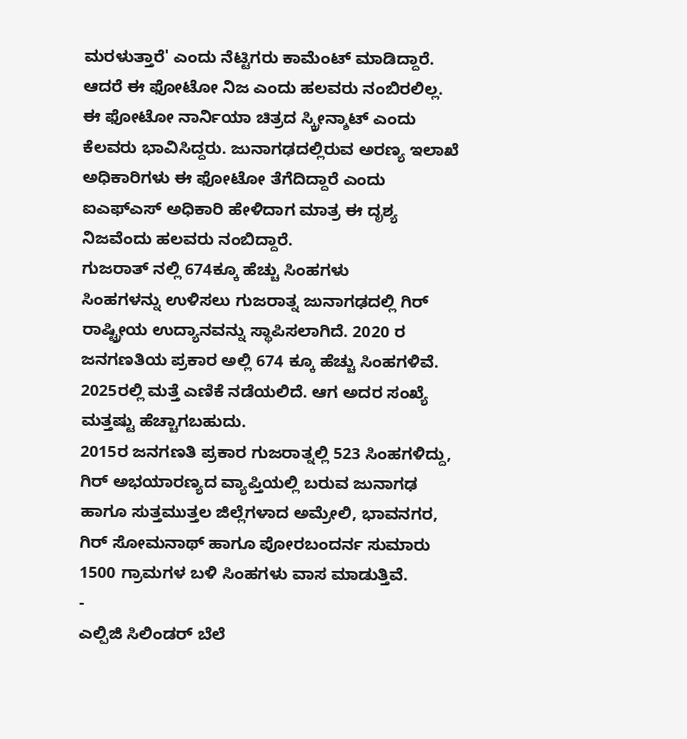ಮರಳುತ್ತಾರೆ' ಎಂದು ನೆಟ್ಟಿಗರು ಕಾಮೆಂಟ್ ಮಾಡಿದ್ದಾರೆ.
ಆದರೆ ಈ ಫೋಟೋ ನಿಜ ಎಂದು ಹಲವರು ನಂಬಿರಲಿಲ್ಲ. ಈ ಫೋಟೋ ನಾರ್ನಿಯಾ ಚಿತ್ರದ ಸ್ಕ್ರೀನ್ಶಾಟ್ ಎಂದು ಕೆಲವರು ಭಾವಿಸಿದ್ದರು. ಜುನಾಗಢದಲ್ಲಿರುವ ಅರಣ್ಯ ಇಲಾಖೆ ಅಧಿಕಾರಿಗಳು ಈ ಫೋಟೋ ತೆಗೆದಿದ್ದಾರೆ ಎಂದು ಐಎಫ್ಎಸ್ ಅಧಿಕಾರಿ ಹೇಳಿದಾಗ ಮಾತ್ರ ಈ ದೃಶ್ಯ ನಿಜವೆಂದು ಹಲವರು ನಂಬಿದ್ದಾರೆ.
ಗುಜರಾತ್ ನಲ್ಲಿ 674ಕ್ಕೂ ಹೆಚ್ಚು ಸಿಂಹಗಳು
ಸಿಂಹಗಳನ್ನು ಉಳಿಸಲು ಗುಜರಾತ್ನ ಜುನಾಗಢದಲ್ಲಿ ಗಿರ್ ರಾಷ್ಟ್ರೀಯ ಉದ್ಯಾನವನ್ನು ಸ್ಥಾಪಿಸಲಾಗಿದೆ. 2020 ರ ಜನಗಣತಿಯ ಪ್ರಕಾರ ಅಲ್ಲಿ 674 ಕ್ಕೂ ಹೆಚ್ಚು ಸಿಂಹಗಳಿವೆ. 2025ರಲ್ಲಿ ಮತ್ತೆ ಎಣಿಕೆ ನಡೆಯಲಿದೆ. ಆಗ ಅದರ ಸಂಖ್ಯೆ ಮತ್ತಷ್ಟು ಹೆಚ್ಚಾಗಬಹುದು.
2015ರ ಜನಗಣತಿ ಪ್ರಕಾರ ಗುಜರಾತ್ನಲ್ಲಿ 523 ಸಿಂಹಗಳಿದ್ದು, ಗಿರ್ ಅಭಯಾರಣ್ಯದ ವ್ಯಾಪ್ತಿಯಲ್ಲಿ ಬರುವ ಜುನಾಗಢ ಹಾಗೂ ಸುತ್ತಮುತ್ತಲ ಜಿಲ್ಲೆಗಳಾದ ಅಮ್ರೇಲಿ, ಭಾವನಗರ, ಗಿರ್ ಸೋಮನಾಥ್ ಹಾಗೂ ಪೋರಬಂದರ್ನ ಸುಮಾರು 1500 ಗ್ರಾಮಗಳ ಬಳಿ ಸಿಂಹಗಳು ವಾಸ ಮಾಡುತ್ತಿವೆ.
-
ಎಲ್ಪಿಜಿ ಸಿಲಿಂಡರ್ ಬೆಲೆ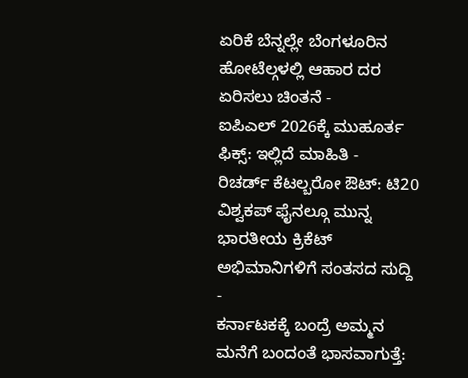ಏರಿಕೆ ಬೆನ್ನಲ್ಲೇ ಬೆಂಗಳೂರಿನ ಹೋಟೆಲ್ಗಳಲ್ಲಿ ಆಹಾರ ದರ ಏರಿಸಲು ಚಿಂತನೆ -
ಐಪಿಎಲ್ 2026ಕ್ಕೆ ಮುಹೂರ್ತ ಫಿಕ್ಸ್: ಇಲ್ಲಿದೆ ಮಾಹಿತಿ -
ರಿಚರ್ಡ್ ಕೆಟಲ್ಬರೋ ಔಟ್: ಟಿ20 ವಿಶ್ವಕಪ್ ಫೈನಲ್ಗೂ ಮುನ್ನ ಭಾರತೀಯ ಕ್ರಿಕೆಟ್ ಅಭಿಮಾನಿಗಳಿಗೆ ಸಂತಸದ ಸುದ್ದಿ -
ಕರ್ನಾಟಕಕ್ಕೆ ಬಂದ್ರೆ ಅಮ್ಮನ ಮನೆಗೆ ಬಂದಂತೆ ಭಾಸವಾಗುತ್ತೆ: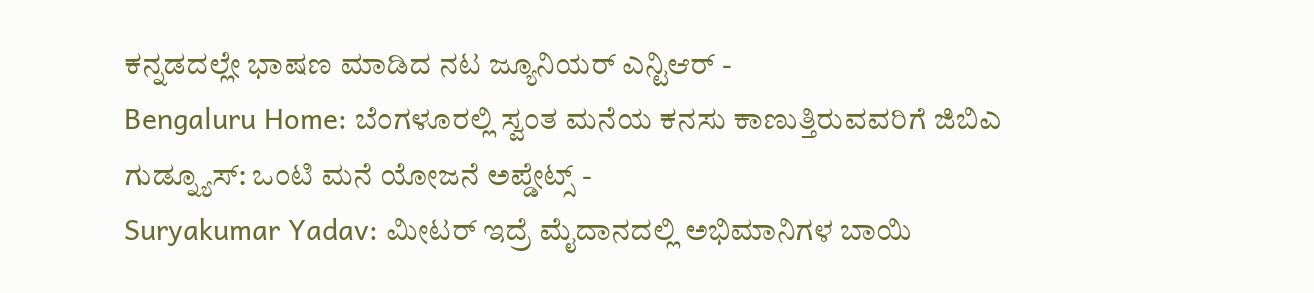ಕನ್ನಡದಲ್ಲೇ ಭಾಷಣ ಮಾಡಿದ ನಟ ಜ್ಯೂನಿಯರ್ ಎನ್ಟಿಆರ್ -
Bengaluru Home: ಬೆಂಗಳೂರಲ್ಲಿ ಸ್ವಂತ ಮನೆಯ ಕನಸು ಕಾಣುತ್ತಿರುವವರಿಗೆ ಜಿಬಿಎ ಗುಡ್ನ್ಯೂಸ್: ಒಂಟಿ ಮನೆ ಯೋಜನೆ ಅಪ್ಡೇಟ್ಸ್ -
Suryakumar Yadav: ಮೀಟರ್ ಇದ್ರೆ ಮೈದಾನದಲ್ಲಿ ಅಭಿಮಾನಿಗಳ ಬಾಯಿ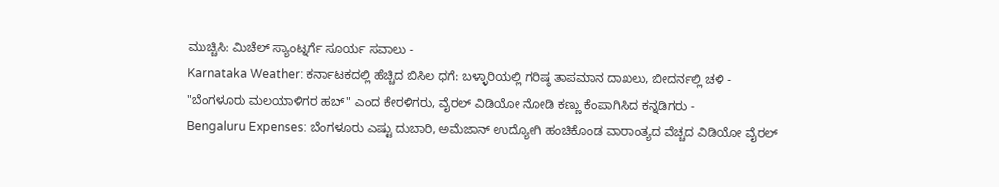ಮುಚ್ಚಿಸಿ: ಮಿಚೆಲ್ ಸ್ಯಾಂಟ್ನರ್ಗೆ ಸೂರ್ಯ ಸವಾಲು -
Karnataka Weather: ಕರ್ನಾಟಕದಲ್ಲಿ ಹೆಚ್ಚಿದ ಬಿಸಿಲ ಧಗೆ: ಬಳ್ಳಾರಿಯಲ್ಲಿ ಗರಿಷ್ಠ ತಾಪಮಾನ ದಾಖಲು, ಬೀದರ್ನಲ್ಲಿ ಚಳಿ -
"ಬೆಂಗಳೂರು ಮಲಯಾಳಿಗರ ಹಬ್" ಎಂದ ಕೇರಳಿಗರು, ವೈರಲ್ ವಿಡಿಯೋ ನೋಡಿ ಕಣ್ಣು ಕೆಂಪಾಗಿಸಿದ ಕನ್ನಡಿಗರು -
Bengaluru Expenses: ಬೆಂಗಳೂರು ಎಷ್ಟು ದುಬಾರಿ, ಅಮೆಜಾನ್ ಉದ್ಯೋಗಿ ಹಂಚಿಕೊಂಡ ವಾರಾಂತ್ಯದ ವೆಚ್ಚದ ವಿಡಿಯೋ ವೈರಲ್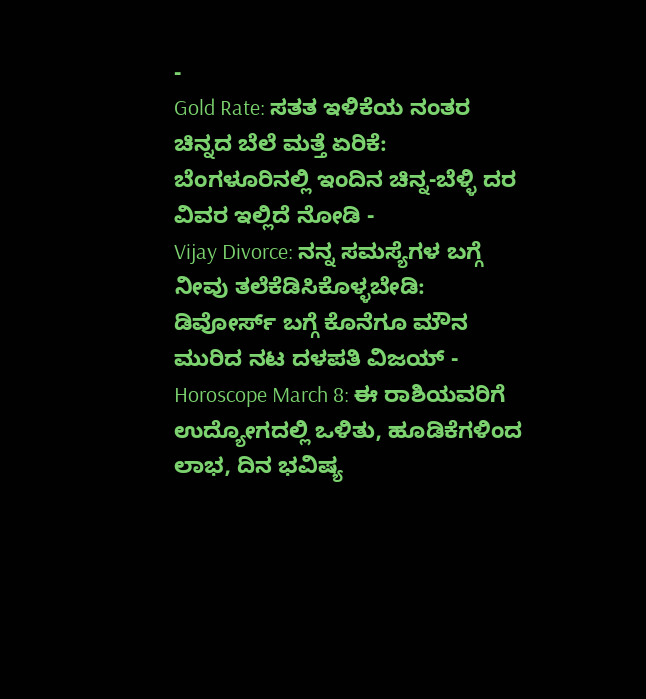-
Gold Rate: ಸತತ ಇಳಿಕೆಯ ನಂತರ ಚಿನ್ನದ ಬೆಲೆ ಮತ್ತೆ ಏರಿಕೆ: ಬೆಂಗಳೂರಿನಲ್ಲಿ ಇಂದಿನ ಚಿನ್ನ-ಬೆಳ್ಳಿ ದರ ವಿವರ ಇಲ್ಲಿದೆ ನೋಡಿ -
Vijay Divorce: ನನ್ನ ಸಮಸ್ಯೆಗಳ ಬಗ್ಗೆ ನೀವು ತಲೆಕೆಡಿಸಿಕೊಳ್ಳಬೇಡಿ: ಡಿವೋರ್ಸ್ ಬಗ್ಗೆ ಕೊನೆಗೂ ಮೌನ ಮುರಿದ ನಟ ದಳಪತಿ ವಿಜಯ್ -
Horoscope March 8: ಈ ರಾಶಿಯವರಿಗೆ ಉದ್ಯೋಗದಲ್ಲಿ ಒಳಿತು, ಹೂಡಿಕೆಗಳಿಂದ ಲಾಭ, ದಿನ ಭವಿಷ್ಯ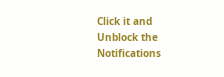Click it and Unblock the Notifications